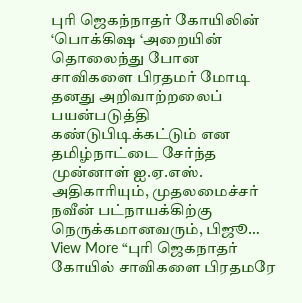புரி ஜெகந்நாதர் கோயிலின் ‘பொக்கிஷ ‘அறையின் தொலைந்து போன சாவிகளை பிரதமர் மோடி தனது அறிவாற்றலைப் பயன்படுத்தி கண்டுபிடிக்கட்டும் என தமிழ்நாட்டை சேர்ந்த முன்னாள் ஐ.ஏ.எஸ். அதிகாரியும், முதலமைச்சர் நவீன் பட்நாயக்கிற்கு நெருக்கமானவரும், பிஜூ…
View More “புரி ஜெகநாதர் கோயில் சாவிகளை பிரதமரே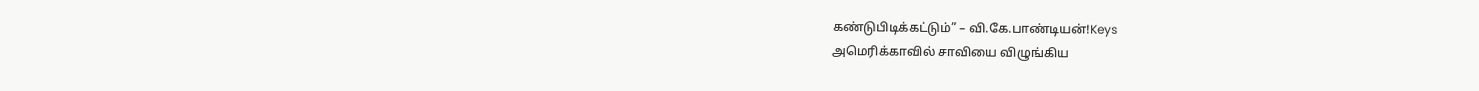கண்டுபிடிக்கட்டும்” – வி.கே.பாண்டியன்!Keys
அமெரிக்காவில் சாவியை விழுங்கிய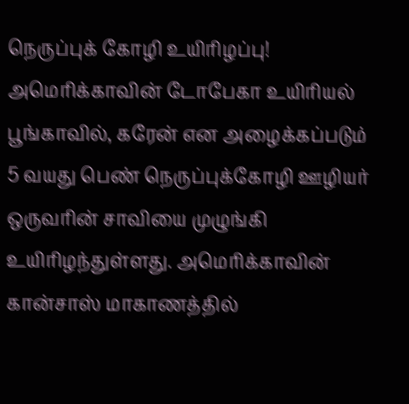நெருப்புக் கோழி உயிரிழப்பு!
அமெரிக்காவின் டோபேகா உயிரியல் பூங்காவில், கரேன் என அழைக்கப்படும் 5 வயது பெண் நெருப்புக்கோழி ஊழியர் ஒருவரின் சாவியை முழுங்கி உயிரிழந்துள்ளது. அமெரிக்காவின் கான்சாஸ் மாகாணத்தில்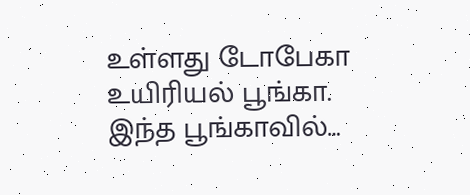உள்ளது டோபேகா உயிரியல் பூங்கா. இந்த பூங்காவில்…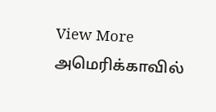View More அமெரிக்காவில்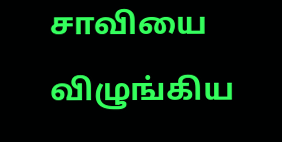சாவியை விழுங்கிய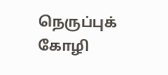நெருப்புக் கோழி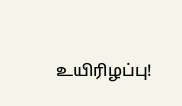உயிரிழப்பு!